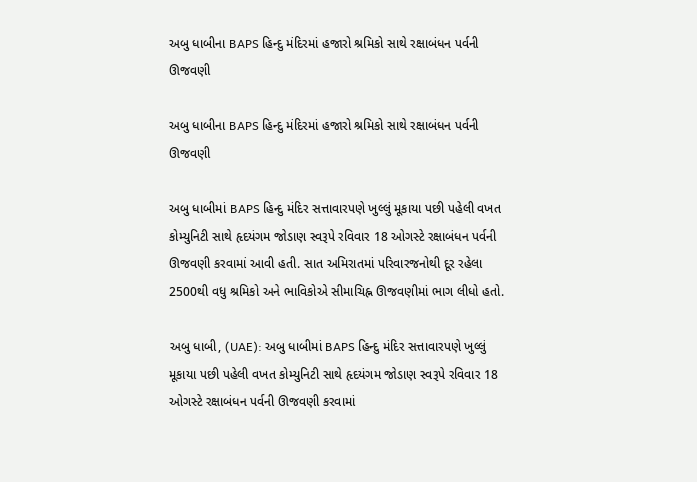અબુ ધાબીના BAPS હિન્દુ મંદિરમાં હજારો શ્રમિકો સાથે રક્ષાબંધન પર્વની ઊજવણી

અબુ ધાબીના BAPS હિન્દુ મંદિરમાં હજારો શ્રમિકો સાથે રક્ષાબંધન પર્વની ઊજવણી

અબુ ધાબીમાં BAPS હિન્દુ મંદિર સત્તાવારપણે ખુલ્લું મૂકાયા પછી પહેલી વખત કોમ્યુનિટી સાથે હૃદયંગમ જોડાણ સ્વરૂપે રવિવાર 18 ઓગસ્ટે રક્ષાબંધન પર્વની ઊજવણી કરવામાં આવી હતી. સાત અમિરાતમાં પરિવારજનોથી દૂર રહેલા 2500થી વધુ શ્રમિકો અને ભાવિકોએ સીમાચિહ્ન ઊજવણીમાં ભાગ લીધો હતો.

અબુ ધાબી, (UAE): અબુ ધાબીમાં BAPS હિન્દુ મંદિર સત્તાવારપણે ખુલ્લું મૂકાયા પછી પહેલી વખત કોમ્યુનિટી સાથે હૃદયંગમ જોડાણ સ્વરૂપે રવિવાર 18 ઓગસ્ટે રક્ષાબંધન પર્વની ઊજવણી કરવામાં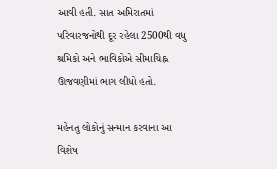આવી હતી. સાત અમિરાતમાં પરિવારજનોથી દૂર રહેલા 2500થી વધુ શ્રમિકો અને ભાવિકોએ સીમાચિહ્ન ઊજવણીમાં ભાગ લીધો હતો.

મહેનતુ લોકોનું સન્માન કરવાના આ વિશેષ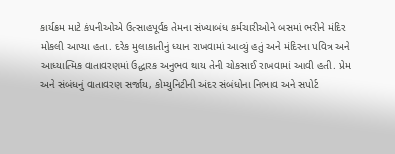કાર્યક્રમ માટે કંપનીઓએ ઉત્સાહપૂર્વક તેમના સંખ્યાબંધ કર્મચારીઓને બસમાં ભરીને મંદિર મોકલી આપ્યા હતા. દરેક મુલાકાતીનું ધ્યાન રાખવામાં આવ્યું હતું અને મંદિરના પવિત્ર અને આધ્યાત્મિક વાતાવરણમાં ઉદ્ધારક અનુભવ થાય તેની ચોકસાઈ રાખવામાં આવી હતી. પ્રેમ અને સંબંધનું વાતાવરણ સર્જાય, કોમ્યુનિટીની અંદર સંબંધોના નિભાવ અને સપોર્ટ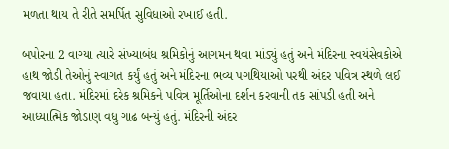મળતા થાય તે રીતે સમર્પિત સુવિધાઓ રખાઈ હતી.

બપોરના 2 વાગ્યા ત્યારે સંખ્યાબંધ શ્રમિકોનું આગમન થવા માંડ્યું હતું અને મંદિરના સ્વયંસેવકોએ હાથ જોડી તેઓનું સ્વાગત કર્યું હતું અને મંદિરના ભવ્ય પગથિયાઓ પરથી અંદર પવિત્ર સ્થળે લઈ જવાયા હતા. મંદિરમાં દરેક શ્રમિકને પવિત્ર મૂર્તિઓના દર્શન કરવાની તક સાંપડી હતી અને આધ્યાત્મિક જોડાણ વધુ ગાઢ બન્યું હતું. મંદિરની અંદર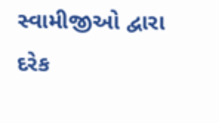સ્વામીજીઓ દ્વારા દરેક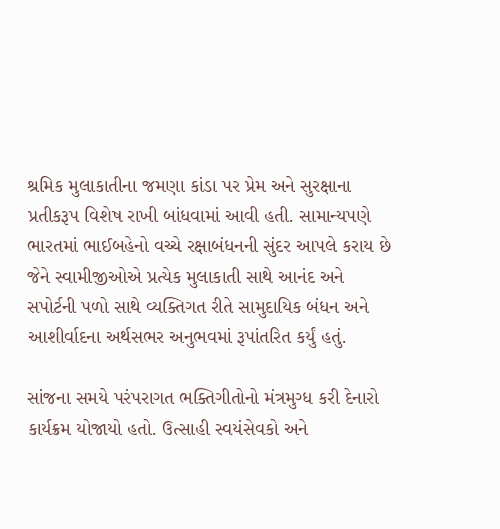શ્રમિક મુલાકાતીના જમણા કાંડા પર પ્રેમ અને સુરક્ષાના પ્રતીકરૂપ વિશેષ રાખી બાંધવામાં આવી હતી. સામાન્યપણે ભારતમાં ભાઈબહેનો વચ્ચે રક્ષાબંધનની સુંદર આપલે કરાય છે જેને સ્વામીજીઓએ પ્રત્યેક મુલાકાતી સાથે આનંદ અને સપોર્ટની પળો સાથે વ્યક્તિગત રીતે સામુદાયિક બંધન અને આશીર્વાદના અર્થસભર અનુભવમાં રૂપાંતરિત કર્યું હતું.

સાંજના સમયે પરંપરાગત ભક્તિગીતોનો મંત્રમુગ્ધ કરી દેનારો કાર્યક્રમ યોજાયો હતો. ઉત્સાહી સ્વયંસેવકો અને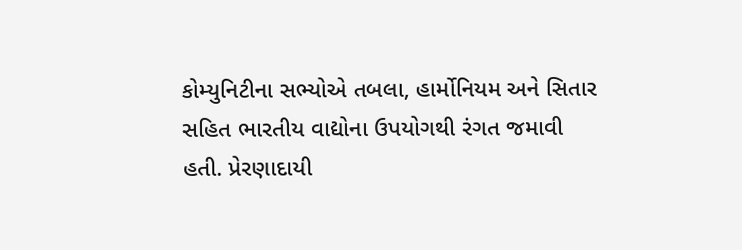કોમ્યુનિટીના સભ્યોએ તબલા, હાર્મોનિયમ અને સિતાર સહિત ભારતીય વાદ્યોના ઉપયોગથી રંગત જમાવી હતી. પ્રેરણાદાયી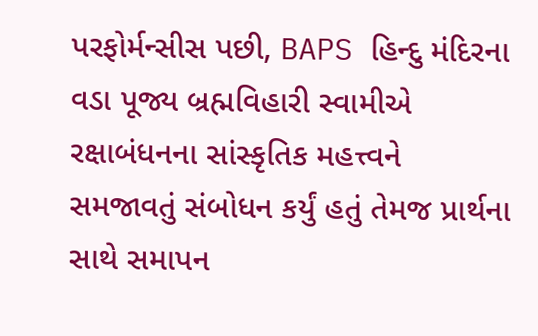પરફોર્મન્સીસ પછી, BAPS હિન્દુ મંદિરના વડા પૂજ્ય બ્રહ્મવિહારી સ્વામીએ રક્ષાબંધનના સાંસ્કૃતિક મહત્ત્વને સમજાવતું સંબોધન કર્યું હતું તેમજ પ્રાર્થના સાથે સમાપન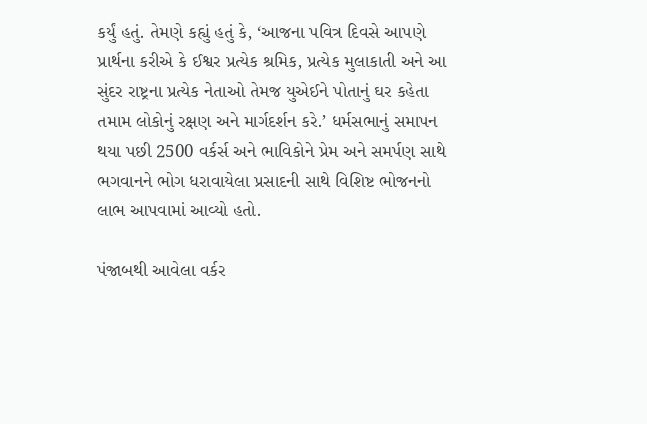કર્યું હતું. તેમણે કહ્યું હતું કે, ‘આજના પવિત્ર દિવસે આપણે પ્રાર્થના કરીએ કે ઈશ્વર પ્રત્યેક શ્રમિક, પ્રત્યેક મુલાકાતી અને આ સુંદર રાષ્ટ્રના પ્રત્યેક નેતાઓ તેમજ યુએઈને પોતાનું ઘર કહેતા તમામ લોકોનું રક્ષણ અને માર્ગદર્શન કરે.’ ધર્મસભાનું સમાપન થયા પછી 2500 વર્કર્સ અને ભાવિકોને પ્રેમ અને સમર્પણ સાથે ભગવાનને ભોગ ધરાવાયેલા પ્રસાદની સાથે વિશિષ્ટ ભોજનનો લાભ આપવામાં આવ્યો હતો.

પંજાબથી આવેલા વર્કર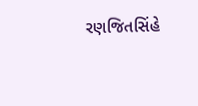રણજિતસિંહે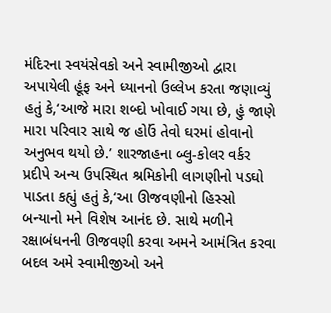મંદિરના સ્વયંસેવકો અને સ્વામીજીઓ દ્વારા અપાયેલી હૂંફ અને ધ્યાનનો ઉલ્લેખ કરતા જણાવ્યું હતું કે,‘આજે મારા શબ્દો ખોવાઈ ગયા છે, હું જાણે મારા પરિવાર સાથે જ હોઉં તેવો ઘરમાં હોવાનો અનુભવ થયો છે.’ શારજાહના બ્લુ-કોલર વર્કર પ્રદીપે અન્ય ઉપસ્થિત શ્રમિકોની લાગણીનો પડઘો પાડતા કહ્યું હતું કે,‘આ ઊજવણીનો હિસ્સો બન્યાનો મને વિશેષ આનંદ છે. સાથે મળીને રક્ષાબંધનની ઊજવણી કરવા અમને આમંત્રિત કરવા બદલ અમે સ્વામીજીઓ અને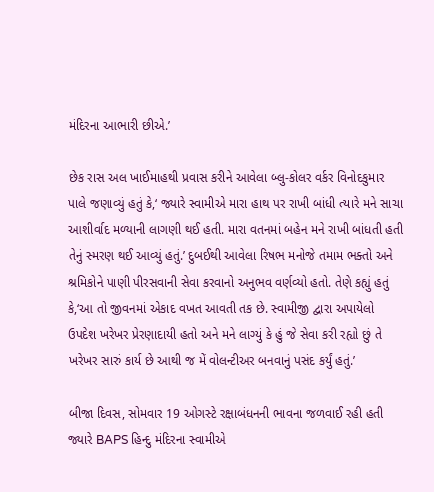મંદિરના આભારી છીએ.’

છેક રાસ અલ ખાઈમાહથી પ્રવાસ કરીને આવેલા બ્લુ-કોલર વર્કર વિનોદકુમાર પાલે જણાવ્યું હતું કે,‘ જ્યારે સ્વામીએ મારા હાથ પર રાખી બાંધી ત્યારે મને સાચા આશીર્વાદ મળ્યાની લાગણી થઈ હતી. મારા વતનમાં બહેન મને રાખી બાંધતી હતી તેનું સ્મરણ થઈ આવ્યું હતું.’ દુબઈથી આવેલા રિષભ મનોજે તમામ ભક્તો અને શ્રમિકોને પાણી પીરસવાની સેવા કરવાનો અનુભવ વર્ણવ્યો હતો. તેણે કહ્યું હતું કે,‘આ તો જીવનમાં એકાદ વખત આવતી તક છે. સ્વામીજી દ્વારા અપાયેલો ઉપદેશ ખરેખર પ્રેરણાદાયી હતો અને મને લાગ્યું કે હું જે સેવા કરી રહ્યો છું તે ખરેખર સારું કાર્ય છે આથી જ મેં વોલન્ટીઅર બનવાનું પસંદ કર્યું હતું.’

બીજા દિવસ, સોમવાર 19 ઓગસ્ટે રક્ષાબંધનની ભાવના જળવાઈ રહી હતી જ્યારે BAPS હિન્દુ મંદિરના સ્વામીએ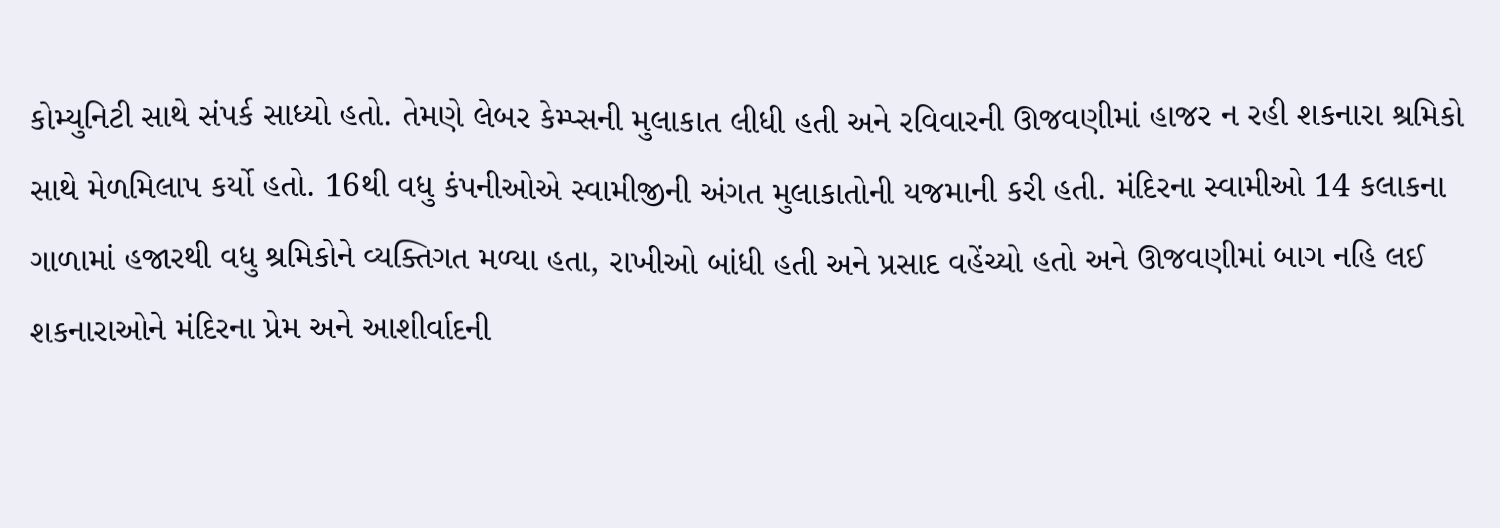કોમ્યુનિટી સાથે સંપર્ક સાધ્યો હતો. તેમણે લેબર કેમ્પ્સની મુલાકાત લીધી હતી અને રવિવારની ઊજવણીમાં હાજર ન રહી શકનારા શ્રમિકો સાથે મેળમિલાપ કર્યો હતો. 16થી વધુ કંપનીઓએ સ્વામીજીની અંગત મુલાકાતોની યજમાની કરી હતી. મંદિરના સ્વામીઓ 14 કલાકના ગાળામાં હજારથી વધુ શ્રમિકોને વ્યક્તિગત મળ્યા હતા, રાખીઓ બાંધી હતી અને પ્રસાદ વહેંચ્યો હતો અને ઊજવણીમાં બાગ નહિ લઈ શકનારાઓને મંદિરના પ્રેમ અને આશીર્વાદની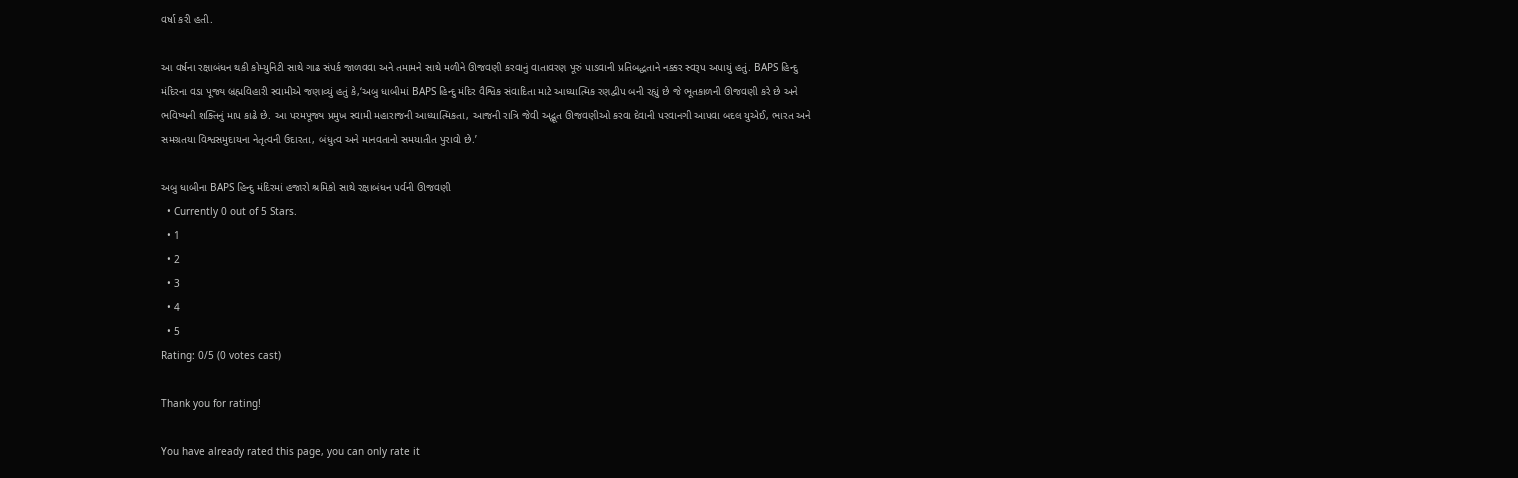વર્ષા કરી હતી.

આ વર્ષના રક્ષાબંધન થકી કોમ્યુનિટી સાથે ગાઢ સંપર્ક જાળવવા અને તમામને સાથે મળીને ઊજવણી કરવાનું વાતાવરણ પૂરું પાડવાની પ્રતિબદ્ધતાને નક્કર સ્વરૂપ અપાયું હતું. BAPS હિન્દુ મંદિરના વડા પૂજ્ય બ્રહ્મવિહારી સ્વામીએ જણાવ્યું હતું કે,‘અબુ ધાબીમાં BAPS હિન્દુ મંદિર વૈશ્વિક સંવાદિતા માટે આધ્યાત્મિક રણદ્વીપ બની રહ્યું છે જે ભૂતકાળની ઊજવણી કરે છે અને ભવિષ્યની શક્તિનું માપ કાઢે છે. આ પરમપૂજ્ય પ્રમુખ સ્વામી મહારાજની આધ્યાત્મિકતા, આજની રાત્રિ જેવી અદ્ભૂત ઊજવણીઓ કરવા દેવાની પરવાનગી આપવા બદલ યુએઈ, ભારત અને સમગ્રતયા વિશ્વસમુદાયના નેતૃત્વની ઉદારતા, બંધુત્વ અને માનવતાનો સમયાતીત પુરાવો છે.’

અબુ ધાબીના BAPS હિન્દુ મંદિરમાં હજારો શ્રમિકો સાથે રક્ષાબંધન પર્વની ઊજવણી
  • Currently 0 out of 5 Stars.
  • 1
  • 2
  • 3
  • 4
  • 5
Rating: 0/5 (0 votes cast)

Thank you for rating!

You have already rated this page, you can only rate it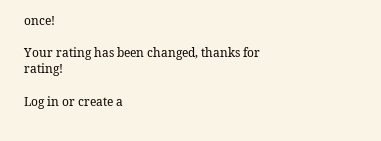once!

Your rating has been changed, thanks for rating!

Log in or create a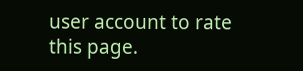user account to rate this page.